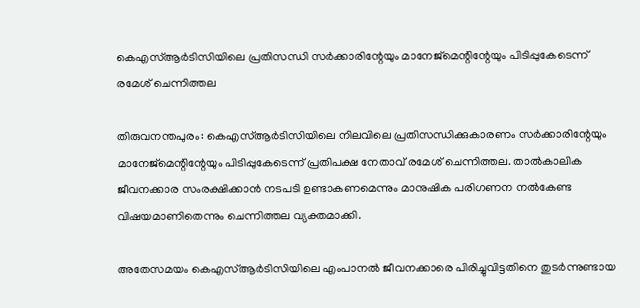കെഎസ്‌ആര്‍ടിസിയിലെ പ്രതിസന്ധി സര്‍ക്കാരിന്റേയും മാനേജ്‌മെന്റിന്റേയും പിടിപ്പുകേടെന്ന് രമേശ് ചെന്നിത്തല

തിരുവനന്തപുരം: കെഎസ്‌ആര്‍ടിസിയിലെ നിലവിലെ പ്രതിസന്ധിക്കുകാരണം സര്‍ക്കാരിന്റേയും മാനേജ്‌മെന്റിന്റേയും പിടിപ്പുകേടെന്ന് പ്രതിപക്ഷ നേതാവ് രമേശ് ചെന്നിത്തല. താല്‍കാലിക ജീവനക്കാര സംരക്ഷിക്കാന്‍ നടപടി ഉണ്ടാകണമെന്നും മാനുഷിക പരിഗണന നല്‍കേണ്ട വിഷയമാണിതെന്നും ചെന്നിത്തല വ്യക്തമാക്കി.

അതേസമയം കെഎസ്‌ആര്‍ടിസിയിലെ എംപാനല്‍ ജീവനക്കാരെ പിരിച്ചുവിട്ടതിനെ തുടര്‍ന്നുണ്ടായ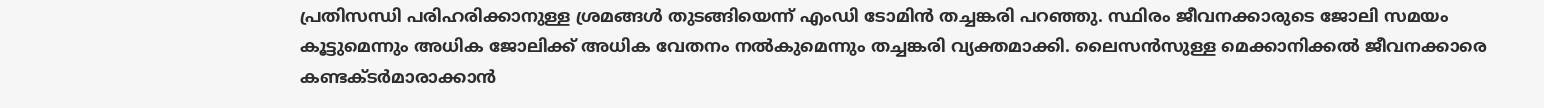പ്രതിസന്ധി പരിഹരിക്കാനുള്ള ശ്രമങ്ങള്‍ തുടങ്ങിയെന്ന് എംഡി ടോമിന്‍ തച്ചങ്കരി പറഞ്ഞു. സ്ഥിരം ജീവനക്കാരുടെ ജോലി സമയം കൂട്ടുമെന്നും അധിക ജോലിക്ക് അധിക വേതനം നല്‍കുമെന്നും തച്ചങ്കരി വ്യക്തമാക്കി. ലൈസന്‍സുള്ള മെക്കാനിക്കല്‍ ജീവനക്കാരെ കണ്ടക്ടര്‍മാരാക്കാന്‍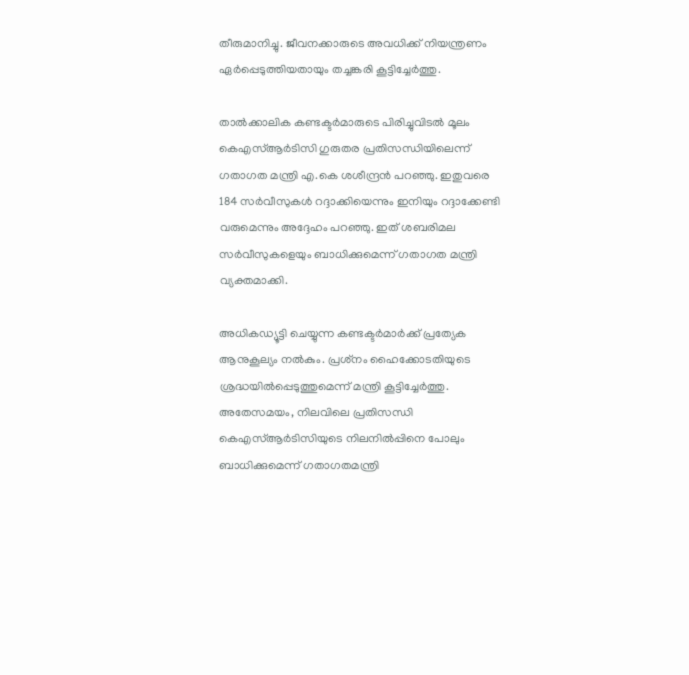തീരുമാനിച്ചു. ജീവനക്കാരുടെ അവധിക്ക് നിയന്ത്രണം ഏര്‍പ്പെടുത്തിയതായും തച്ചങ്കരി കൂട്ടിച്ചേര്‍ത്തു.

താല്‍ക്കാലിക കണ്ടക്ടര്‍മാരുടെ പിരിച്ചുവിടല്‍ മൂലം കെഎസ്‌ആര്‍ടിസി ഗുരുതര പ്രതിസന്ധിയിലെന്ന് ഗതാഗത മന്ത്രി എ.കെ ശശീന്ദ്രന്‍ പറഞ്ഞു. ഇതുവരെ 184 സര്‍വീസുകള്‍ റദ്ദാക്കിയെന്നും ഇനിയും റദ്ദാക്കേണ്ടി വരുമെന്നും അദ്ദേഹം പറഞ്ഞു. ഇത് ശബരിമല സര്‍വീസുകളെയും ബാധിക്കുമെന്ന് ഗതാഗത മന്ത്രി വ്യക്തമാക്കി.

അധികഡ്യൂട്ടി ചെയ്യുന്ന കണ്ടക്ടര്‍മാര്‍ക്ക് പ്രത്യേക ആനുകൂല്യം നല്‍കും. പ്രശ്‌നം ഹൈക്കോടതിയുടെ ശ്രദ്ധയില്‍പ്പെടുത്തുമെന്ന് മന്ത്രി കൂട്ടിച്ചേര്‍ത്തു. അതേസമയം, നിലവിലെ പ്രതിസന്ധി കെഎസ്‌ആര്‍ടിസിയുടെ നിലനില്‍പ്പിനെ പോലും ബാധിക്കുമെന്ന് ഗതാഗതമന്ത്രി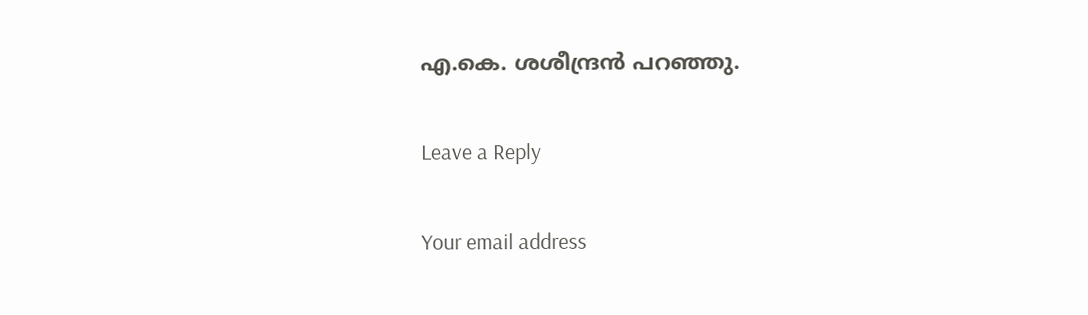എ.കെ. ശശീന്ദ്രന്‍ പറഞ്ഞു.

Leave a Reply

Your email address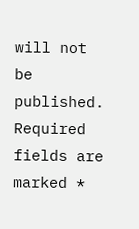will not be published. Required fields are marked *